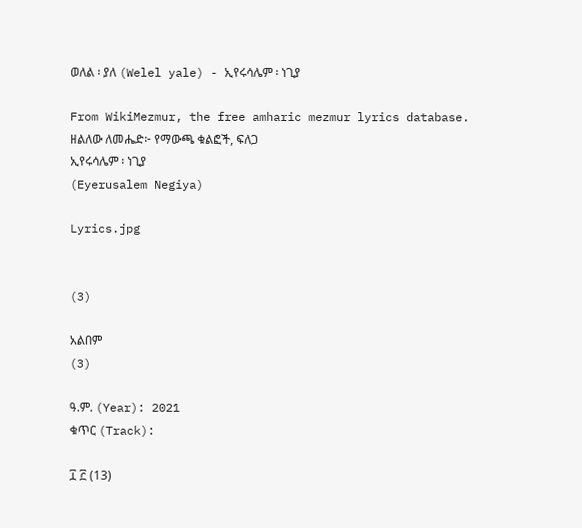ወለል ፡ ያለ (Welel yale) - ኢየሩሳሌም ፡ ነጊያ

From WikiMezmur, the free amharic mezmur lyrics database.
ዘልለው ለመሔድ፦ የማውጫ ቁልፎች, ፍለጋ
ኢየሩሳሌም ፡ ነጊያ
(Eyerusalem Negiya)

Lyrics.jpg


(3)

አልበም
(3)

ዓ.ም. (Year): 2021
ቁጥር (Track):

፲ ፫ (13)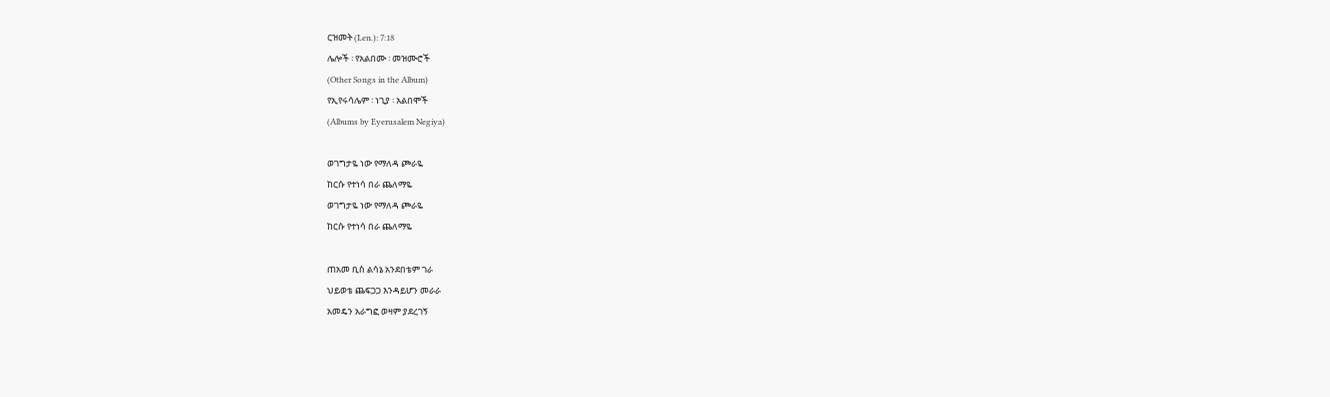ርዝመት (Len.): 7:18
ሌሎች ፡ የአልበሙ ፡ መዝሙሮች
(Other Songs in the Album)
የኢየሩሳሌም ፡ ነጊያ ፡ አልበሞች
(Albums by Eyerusalem Negiya)

ወገግታዬ ነው የማለዳ ጮራዬ
ከርሱ የተነሳ በራ ጨለማዬ
ወገግታዬ ነው የማለዳ ጮራዬ
ከርሱ የተነሳ በራ ጨለማዬ

ጠአመ ቢስ ልሳኔ አንደበቴም ገራ
ህይወቴ ጨፍጋጋ እንዳይሆን መራራ
አመዴን አራግፎ ወዛም ያደረገኝ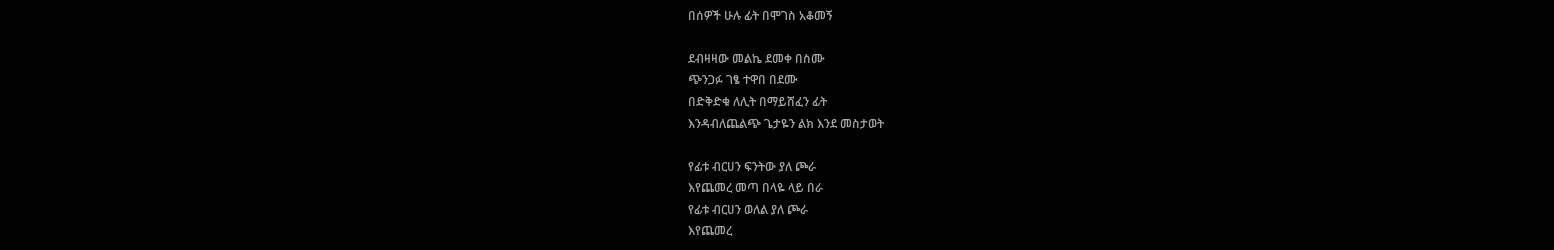በሰዎች ሁሉ ፊት በሞገስ አቆመኝ

ደብዛዛው መልኬ ደመቀ በስሙ
ጭንጋፉ ገፄ ተዋበ በደሙ
በድቅድቁ ለሊት በማይሸፈን ፊት
እንዳብለጨልጭ ጌታዬን ልክ እንደ መስታወት

የፊቱ ብርሀን ፍንትው ያለ ጮራ
እየጨመረ መጣ በላዬ ላይ በራ
የፊቱ ብርሀን ወለል ያለ ጮራ
እየጨመረ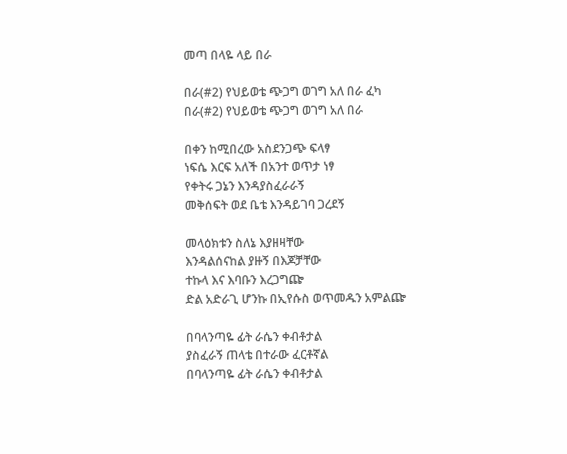መጣ በላዬ ላይ በራ

በራ(#2) የህይወቴ ጭጋግ ወገግ አለ በራ ፈካ
በራ(#2) የህይወቴ ጭጋግ ወገግ አለ በራ

በቀን ከሚበረው አስደንጋጭ ፍላፃ
ነፍሴ እርፍ አለች በአንተ ወጥታ ነፃ
የቀትሩ ጋኔን እንዳያስፈራራኝ
መቅሰፍት ወደ ቤቴ እንዳይገባ ጋረደኝ

መላዕክቱን ስለኔ እያዘዛቸው
እንዳልሰናከል ያዙኝ በእጆቻቸው
ተኩላ እና እባቡን እረጋግጬ
ድል አድራጊ ሆንኩ በኢየሱስ ወጥመዱን አምልጬ

በባላንጣዬ ፊት ራሴን ቀብቶታል
ያስፈራኝ ጠላቴ በተራው ፈርቶኛል
በባላንጣዬ ፊት ራሴን ቀብቶታል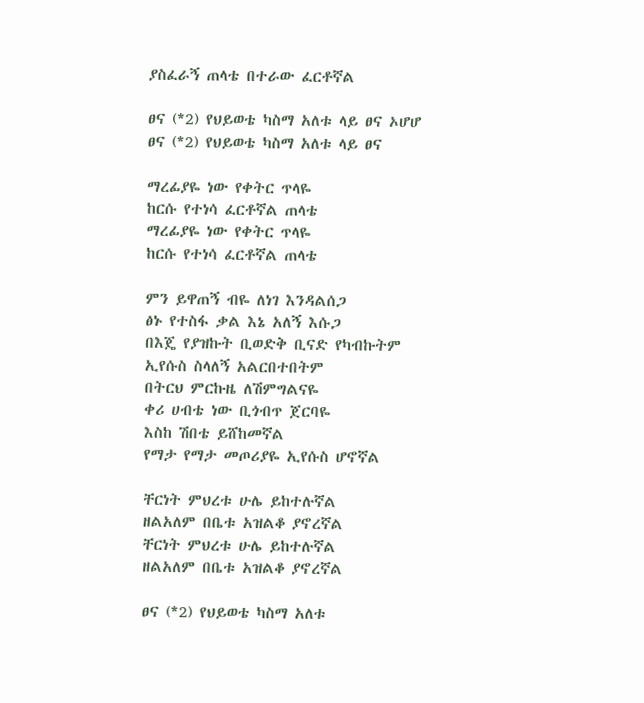ያስፈራኝ ጠላቴ በተራው ፈርቶኛል

ፀና (*2) የህይወቴ ካስማ አለቱ ላይ ፀና ኦሆሆ
ፀና (*2) የህይወቴ ካስማ አለቱ ላይ ፀና

ማረፊያዬ ነው የቀትር ጥላዬ
ከርሱ የተነሳ ፈርቶኛል ጠላቴ
ማረፊያዬ ነው የቀትር ጥላዬ
ከርሱ የተነሳ ፈርቶኛል ጠላቴ

ምን ይዋጠኝ ብዬ ለነገ እንዳልሰጋ
ፅኑ የተስፋ ቃል እኔ አለኝ እሱጋ
በእጄ የያዝኩት ቢወድቅ ቢናድ የካብኩትም
ኢየሱስ ስላለኝ አልርበተበትም
በትርህ ምርኩዜ ለሽምግልናዬ
ቀሪ ሀብቴ ነው ቢጎብጥ ጀርባዬ
እስከ ሽበቴ ይሸከመኛል
የማታ የማታ መጦሪያዬ ኢየሱስ ሆኖኛል

ቸርነት ምህረቱ ሁሌ ይከተሉኛል
ዘልአለም በቤቱ አዝልቆ ያኖረኛል
ቸርነት ምህረቱ ሁሌ ይከተሉኛል
ዘልአለም በቤቱ አዝልቆ ያኖረኛል

ፀና (*2) የህይወቴ ካስማ አለቱ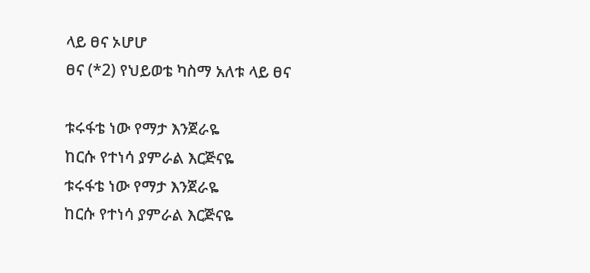ላይ ፀና ኦሆሆ
ፀና (*2) የህይወቴ ካስማ አለቱ ላይ ፀና

ቱሩፋቴ ነው የማታ እንጀራዬ
ከርሱ የተነሳ ያምራል እርጅናዬ
ቱሩፋቴ ነው የማታ እንጀራዬ
ከርሱ የተነሳ ያምራል እርጅናዬ